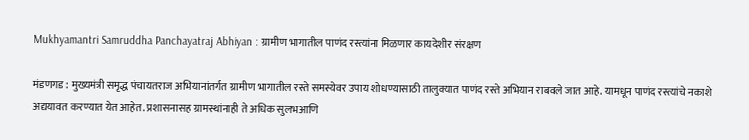Mukhyamantri Samruddha Panchayatraj Abhiyan : ग्रामीण भागातील पाणंद रस्त्यांना मिळणार कायदेशीर संरक्षण

मंडणगड : मुख्यमंत्री समृद्ध पंचायतराज अभियानांतर्गत ग्रामीण भागातील रस्ते समस्येवर उपाय शोधण्यासाठी तालुक्यात पाणंद रस्ते अभियान राबवले जात आहे. यामधून पाणंद रस्त्यांचे नकाशे अद्ययावत करण्यात येत आहेत. प्रशासनासह ग्रामस्थांनाही ते अधिक सुलभआणि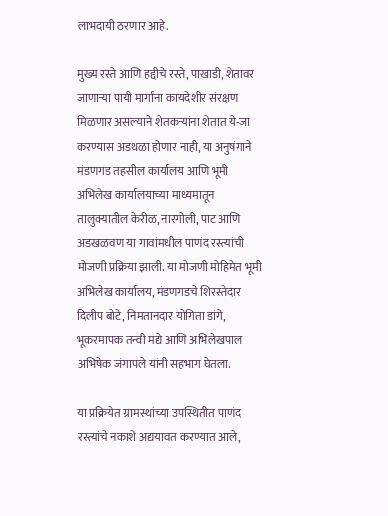लाभदायी ठरणार आहे.

मुख्य रस्ते आणि हद्दीचे रस्ते, पाखाडी, शेतावर जाणाऱ्या पायी मार्गांना कायदेशीर संरक्षण मिळणार असल्याने शेतकऱ्यांना शेतात ये-जा करण्यास अडथळा होणार नाही, या अनुषंगाने मंडणगड तहसील कार्यालय आणि भूमी अभिलेख कार्यालयाच्या माध्यमातून तालुक्यातील केरीळ, नारगोली, पाट आणि अडखळवण या गावांमधील पाणंद रस्त्यांची मोजणी प्रक्रिया झाली. या मोजणी मोहिमेत भूमी अभिलेख कार्यालय, मंडणगडचे शिरस्तेदार दिलीप बोटे, निमतानदार योगिता डांगे, भूकरमापक तन्वी मद्ये आणि अभिलेखपाल अभिषेक जंगापले यांनी सहभाग घेतला.

या प्रक्रियेत ग्रामस्थांच्या उपस्थितीत पाणंद रस्त्यांचे नकाशे अद्ययावत करण्यात आले,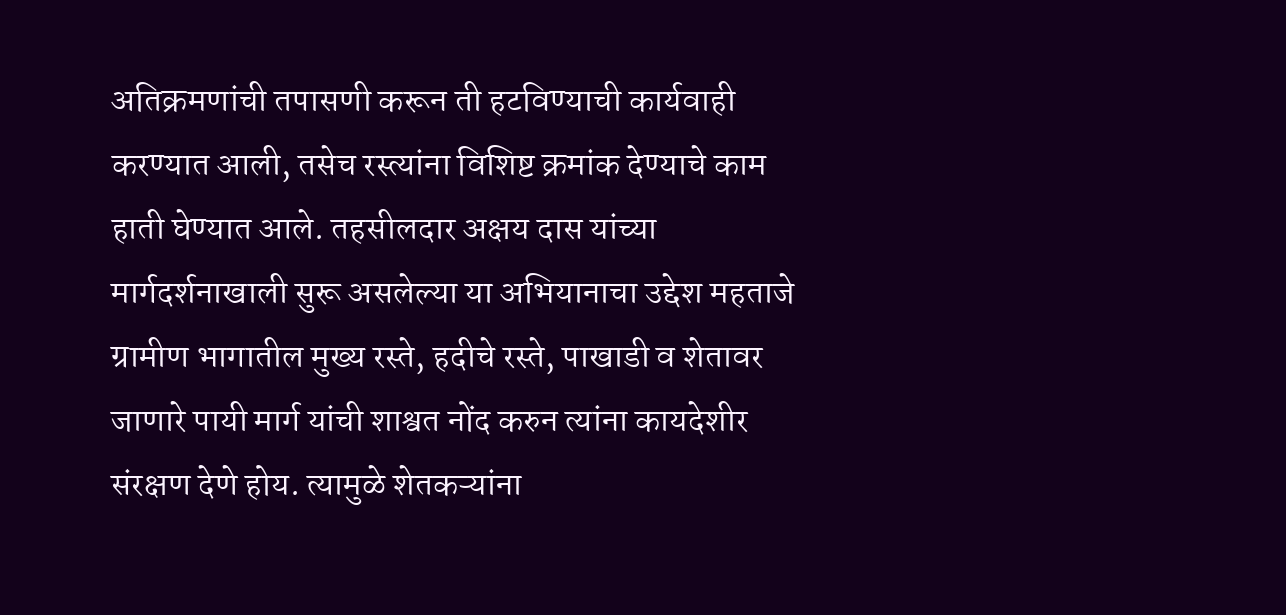अतिक्रमणांची तपासणी करून ती हटविण्याची कार्यवाही करण्यात आली, तसेच रस्त्यांना विशिष्ट क्रमांक देण्याचे काम हाती घेण्यात आले. तहसीलदार अक्षय दास यांच्या मार्गदर्शनाखाली सुरू असलेल्या या अभियानाचा उद्देश महताजे ग्रामीण भागातील मुख्य रस्ते, हदीचे रस्ते, पाखाडी व शेतावर जाणारे पायी मार्ग यांची शाश्वत नोंद करुन त्यांना कायदेशीर संरक्षण देणे होय. त्यामुळे शेतकऱ्यांना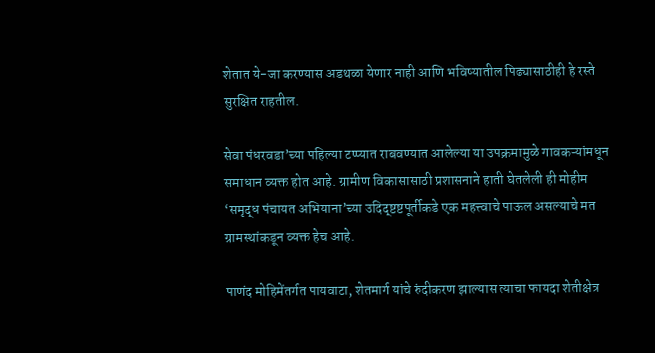शेतात ये-जा करण्यास अडथळा येणार नाही आणि भविष्यातील पिढ्यासाठीही हे रस्ते सुरक्षित राहतील.

सेवा पंधरवडा’च्या पहिल्या टप्प्यात राबवण्यात आलेल्या या उपक्रमामुळे गावकऱ्यांमधून समाधान व्यक्त होत आहे. ग्रामीण विकासासाठी प्रशासनाने हाती घेतलेली ही मोहीम ‘समृद्ध पंचायत अभियाना’च्या उदिद्ष्टष्टपूर्तीकडे एक महत्त्वाचे पाऊल असल्याचे मत ग्रामस्थांकडून व्यक्त हेच आहे.

पाणंद मोहिमेंतर्गत पायवाटा, शेतमार्ग यांचे रुंदीकरण झाल्यास त्याचा फायदा शेतीक्षेत्र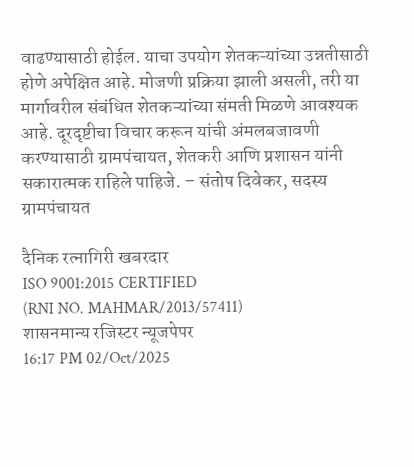वाढण्यासाठी होईल. याचा उपयोग शेतकऱ्यांच्या उन्नतीसाठी होणे अपेक्षित आहे. मोजणी प्रक्रिया झाली असली, तरी या मार्गावरील संबंधित शेतकऱ्यांच्या संमती मिळणे आवश्यक आहे. दूरदृष्टीचा विचार करून यांची अंमलबजावणी करण्यासाठी ग्रामपंचायत, शेतकरी आणि प्रशासन यांनी सकारात्मक राहिले पाहिजे. – संतोष दिवेकर, सदस्य ग्रामपंचायत

दैनिक रत्नागिरी खबरदार
ISO 9001:2015 CERTIFIED
(RNI NO. MAHMAR/2013/57411)
शासनमान्य रजिस्टर न्यूजपेपर
16:17 PM 02/Oct/2025